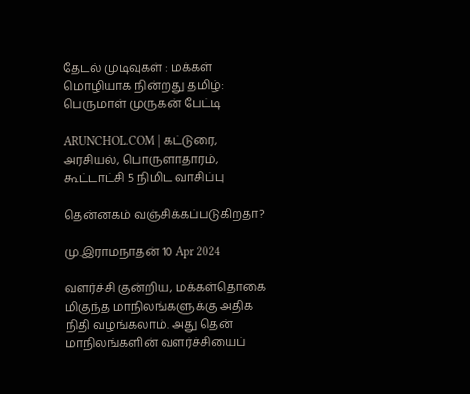தேடல் முடிவுகள் : மக்கள் மொழியாக நின்றது தமிழ்: பெருமாள் முருகன் பேட்டி

ARUNCHOL.COM | கட்டுரை, அரசியல், பொருளாதாரம், கூட்டாட்சி 5 நிமிட வாசிப்பு

தென்னகம் வஞ்சிக்கப்படுகிறதா?

மு.இராமநாதன் 10 Apr 2024

வளர்ச்சி குன்றிய, மக்கள்தொகை மிகுந்த மாநிலங்களுக்கு அதிக நிதி வழங்கலாம். அது தென் மாநிலங்களின் வளர்ச்சியைப்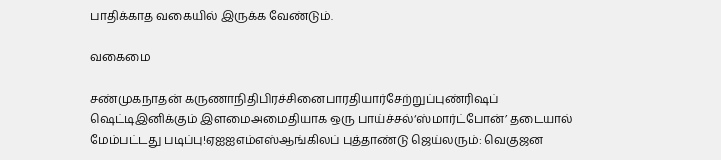பாதிக்காத வகையில் இருக்க வேண்டும்.

வகைமை

சண்முகநாதன் கருணாநிதிபிரச்சினைபாரதியார்சேற்றுப்புண்ரிஷப் ஷெட்டிஇனிக்கும் இளமைஅமைதியாக ஒரு பாய்ச்சல்‘ஸ்மார்ட்போன்’ தடையால் மேம்பட்டது படிப்பு!ஏஐஐஎம்எஸ்ஆங்கிலப் புத்தாண்டு ஜெய்லரும்: வெகுஜன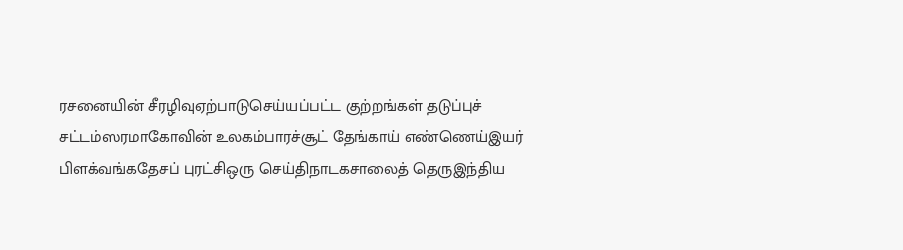ரசனையின் சீரழிவுஏற்பாடுசெய்யப்பட்ட குற்றங்கள் தடுப்புச் சட்டம்ஸரமாகோவின் உலகம்பாரச்சூட் தேங்காய் எண்ணெய்இயர் பிளக்வங்கதேசப் புரட்சிஒரு செய்திநாடகசாலைத் தெருஇந்திய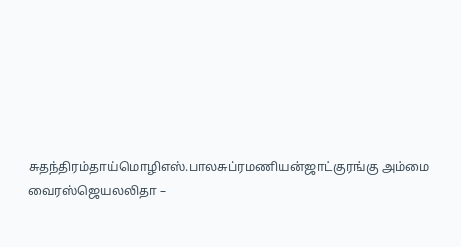சுதந்திரம்தாய்மொழிஎஸ்.பாலசுப்ரமணியன்ஜாட்குரங்கு அம்மை வைரஸ்ஜெயலலிதா –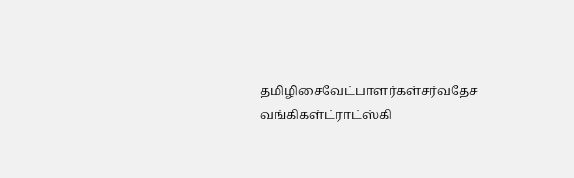தமிழிசைவேட்பாளர்கள்சர்வதேச வங்கிகள்ட்ராட்ஸ்கி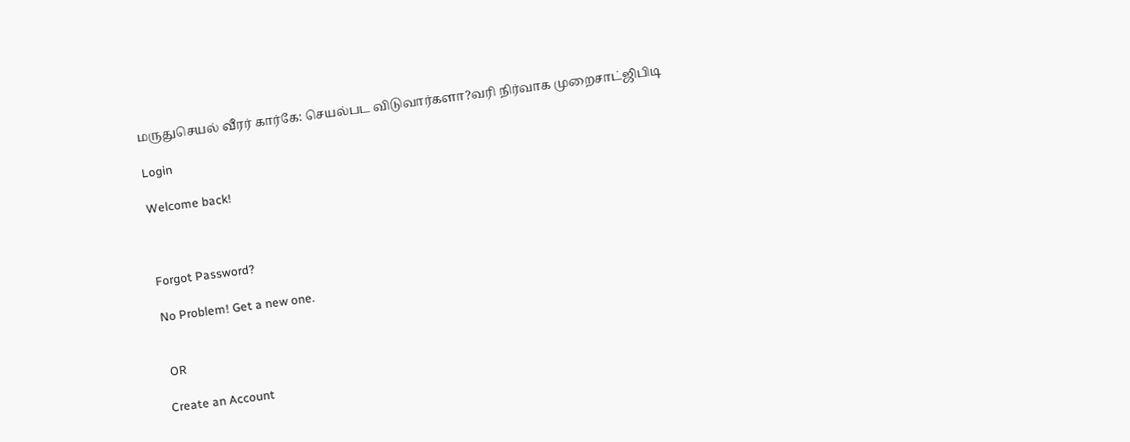மருதுசெயல் வீரர் கார்கே: செயல்பட விடுவார்களா?வரி நிர்வாக முறைசாட்ஜிபிடி

Login

Welcome back!



Forgot Password?

No Problem! Get a new one.


 OR

Create an Account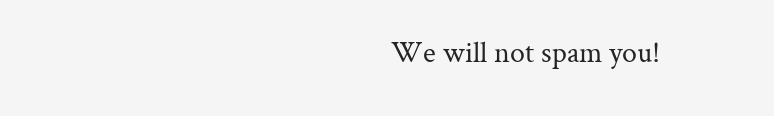We will not spam you!